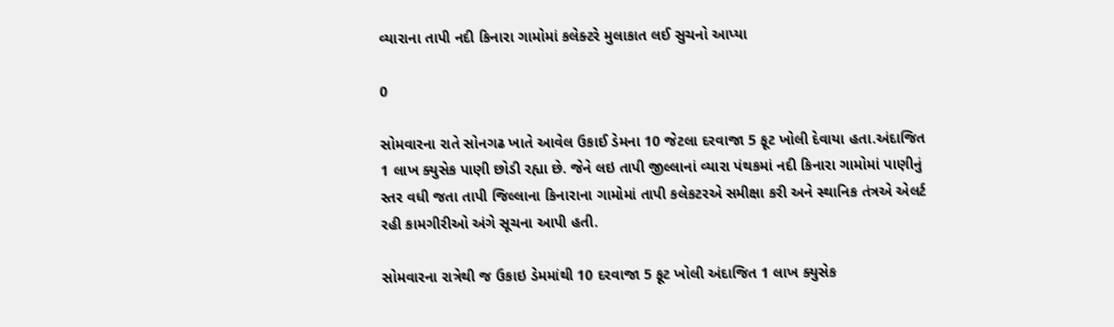વ્યારાના તાપી નદી કિનારા ગામોમાં કલેક્ટરે મુલાકાત લઈ સુચનો આપ્યા

0

સોમવારના રાતે સોનગઢ ખાતે આવેલ ઉકાઈ ડેમના 10 જેટલા દરવાજા 5 ફૂટ ખોલી દેવાયા હતા.અંદાજિત 1 લાખ ક્યુસેક પાણી છોડી રહ્યા છે. જેને લઇ તાપી જીલ્લાનાં વ્યારા પંથકમાં નદી કિનારા ગામોમાં પાણીનું સ્તર વધી જતા તાપી જિલ્લાના કિનારાના ગામોમાં તાપી કલેકટરએ સમીક્ષા કરી અને સ્થાનિક તંત્રએ એલર્ટ રહી કામગીરીઓ અંગે સૂચના આપી હતી.

સોમવારના રાત્રેથી જ ઉકાઇ ડેમમાંથી 10 દરવાજા 5 ફૂટ ખોલી અંદાજિત 1 લાખ ક્યુસેક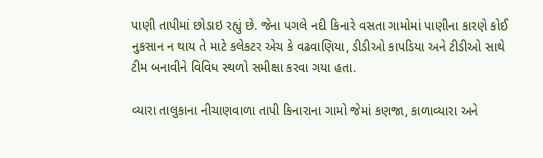પાણી તાપીમાં છોડાઇ રહ્યું છે. જેના પગલે નદી કિનારે વસતા ગામોમાં પાણીના કારણે કોઈ નુકસાન ન થાય તે માટે કલેકટર એચ કે વઢવાણિયા, ડીડીઓ કાપડિયા અને ટીડીઓ સાથે ટીમ બનાવીને વિવિધ સ્થળો સમીક્ષા કરવા ગયા હતા.

વ્યારા તાલુકાના નીચાણવાળા તાપી કિનારાના ગામો જેમાં કણજા, કાળાવ્યારા અને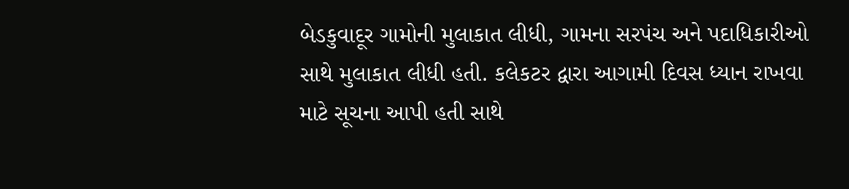બેડકુવાદૂર ગામોની મુલાકાત લીધી, ગામના સરપંચ અને પદાધિકારીઓ સાથે મુલાકાત લીધી હતી. કલેકટર દ્વારા આગામી દિવસ ધ્યાન રાખવા માટે સૂચના આપી હતી સાથે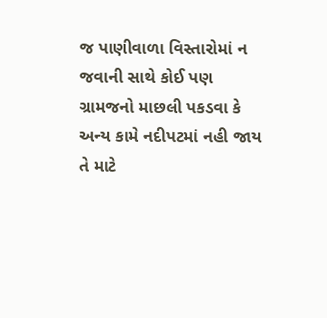જ પાણીવાળા વિસ્તારોમાં ન જવાની સાથે કોઈ પણ ગ્રામજનો માછલી પકડવા કે અન્ય કામે નદીપટમાં નહી જાય તે માટે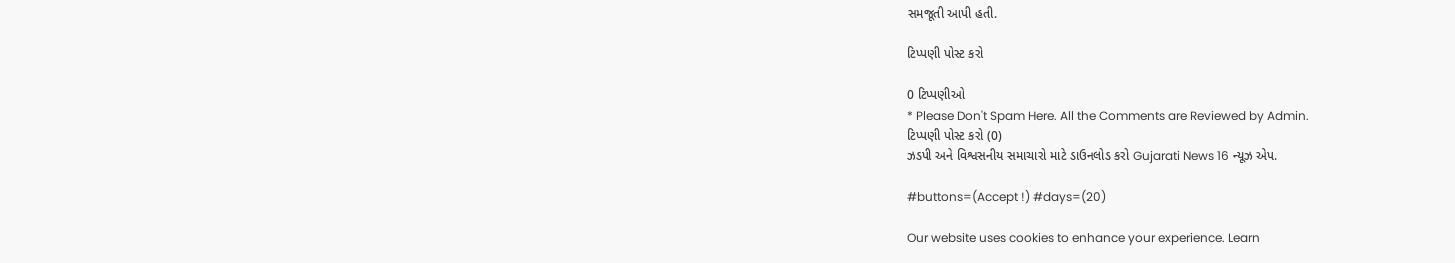સમજૂતી આપી હતી.

ટિપ્પણી પોસ્ટ કરો

0 ટિપ્પણીઓ
* Please Don't Spam Here. All the Comments are Reviewed by Admin.
ટિપ્પણી પોસ્ટ કરો (0)
ઝડપી અને વિશ્વસનીય સમાચારો માટે ડાઉનલોડ કરો Gujarati News 16 ન્યૂઝ એપ.

#buttons=(Accept !) #days=(20)

Our website uses cookies to enhance your experience. Learn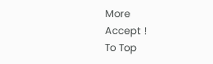More
Accept !
To Top